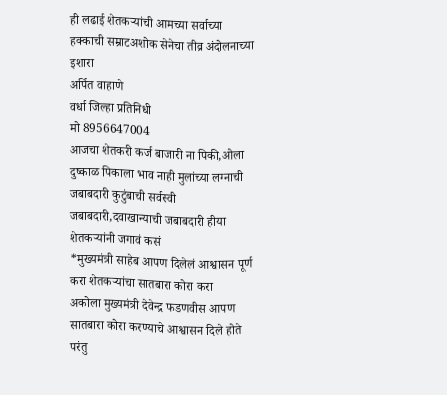ही लढाई शेतकऱ्यांची आमच्या सर्वाच्या हक्काची सम्राटअशोक सेनेचा तीव्र अंदोलनाच्या इशारा
अर्पित वाहाणे
वर्धा जिल्हा प्रतिनिधी
मो 8956647004
आजचा शेतकरी कर्ज बाजारी ना पिकी,ओला दुष्काळ पिकाला भाव नाही मुलांच्या लग्नाची जबाबदारी कुटुंबाची सर्वस्वी जबाबदारी,दवाखान्याची जबाबदारी हीया शेतकऱ्यांनी जगावं कसं
*मुख्यमंत्री साहेब आपण दिलेलं आश्वासन पूर्ण करा शेतकऱ्यांचा सातबारा कोरा करा
अकोला मुख्यमंत्री देवेन्द्र फडणवीस आपण सातबारा कोरा करण्याचे आश्वासन दिले होते परंतु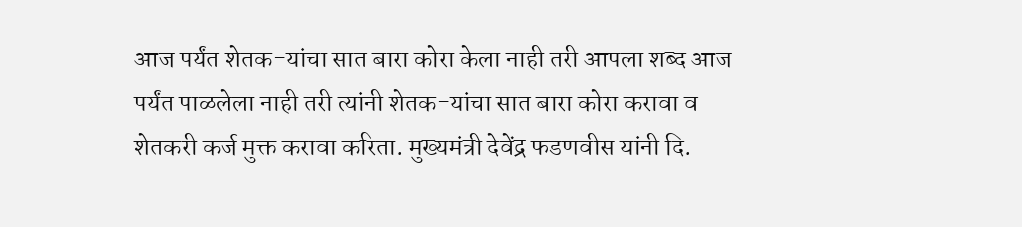आज पर्यंत शेतक-यांचा सात बारा कोरा केला नाही तरी आपला शब्द आज पर्यंत पाळलेला नाही तरी त्यांनी शेतक-यांचा सात बारा कोरा करावा व शेतकरी कर्ज मुक्त करावा करिता. मुख्यमंत्री देवेंद्र फडणवीस यांनी दि.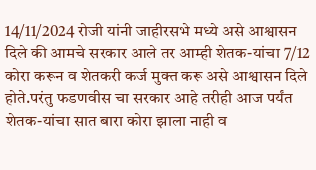14/11/2024 रोजी यांनी जाहीरसभे मध्ये असे आश्वासन दिले की आमचे सरकार आले तर आम्ही शेतक-यांचा 7/12 कोरा करून व शेतकरी कर्ज मुक्त करू असे आश्वासन दिले होते.परंतु फडणवीस चा सरकार आहे तरीही आज पर्यंत शेतक-यांचा सात बारा कोरा झाला नाही व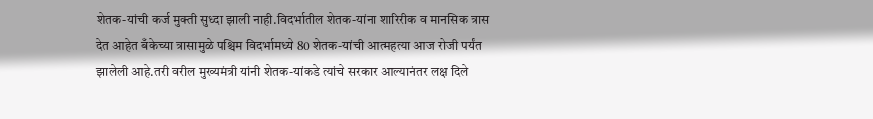शेतक-यांची कर्ज मुक्ती सुध्दा झाली नाही.विदर्भातील शेतक-यांना शारिरीक व मानसिक त्रास देत आहेत बँकेच्या त्रासामुळे पश्चिम विदर्भामध्ये 80 शेतक-यांची आत्महत्या आज रोजी पर्यंत झालेली आहे.तरी वरील मुख्यमंत्री यांनी शेतक-यांकडे त्यांचे सरकार आल्यानंतर लक्ष दिले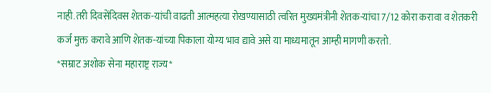नाही.तरी दिवसेंदिवस शेतक-यांची वाढती आत्महत्या रोखण्यासाठी त्वरित मुख्यमंत्रीनी शेतक-यांचा 7/12 कोरा करावा व शेतकरी कर्ज मुक्त करावे आणि शेतक-यांच्या पिकाला योग्य भाव द्यावे असे या माध्यमातून आम्ही मागणी करतो.
*सम्राट अशोक सेना महाराष्ट्र राज्य*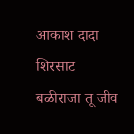आकाश दादा शिरसाट
बळीराजा तू जीव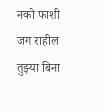नको फाशी
जग राहील तुझ्या बिना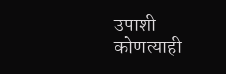उपाशी
कोणत्याही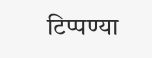टिप्पण्या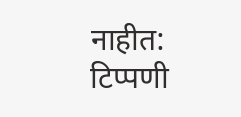नाहीत:
टिप्पणी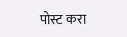पोस्ट करा